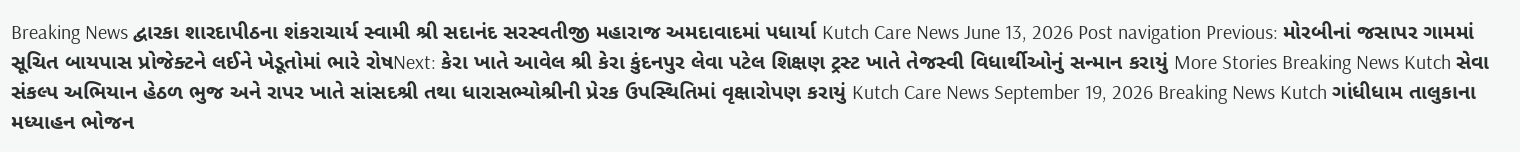Breaking News દ્વારકા શારદાપીઠના શંકરાચાર્ય સ્વામી શ્રી સદાનંદ સરસ્વતીજી મહારાજ અમદાવાદમાં પધાર્યા Kutch Care News June 13, 2026 Post navigation Previous: મોરબીનાં જસાપર ગામમાં સૂચિત બાયપાસ પ્રોજેક્ટને લઈને ખેડૂતોમાં ભારે રોષNext: કેરા ખાતે આવેલ શ્રી કેરા કુંદનપુર લેવા પટેલ શિક્ષણ ટ્રસ્ટ ખાતે તેજસ્વી વિધાર્થીઓનું સન્માન કરાયું More Stories Breaking News Kutch સેવા સંકલ્પ અભિયાન હેઠળ ભુજ અને રાપર ખાતે સાંસદશ્રી તથા ધારાસભ્યોશ્રીની પ્રેરક ઉપસ્થિતિમાં વૃક્ષારોપણ કરાયું Kutch Care News September 19, 2026 Breaking News Kutch ગાંધીધામ તાલુકાના મધ્યાહન ભોજન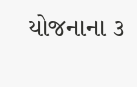યોજનાના ૩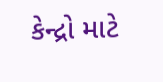કેન્દ્રો માટે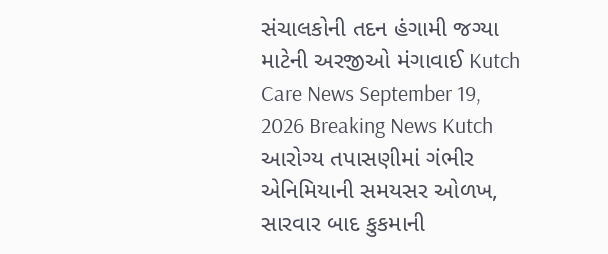સંચાલકોની તદન હંગામી જગ્યા માટેની અરજીઓ મંગાવાઈ Kutch Care News September 19, 2026 Breaking News Kutch આરોગ્ય તપાસણીમાં ગંભીર એનિમિયાની સમયસર ઓળખ, સારવાર બાદ કુકમાની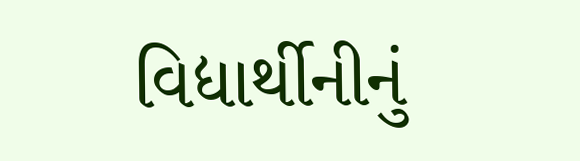વિદ્યાર્થીનીનું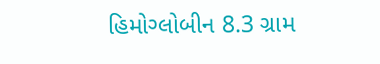હિમોગ્લોબીન 8.3 ગ્રામ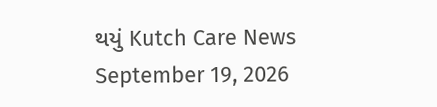થયું Kutch Care News September 19, 2026